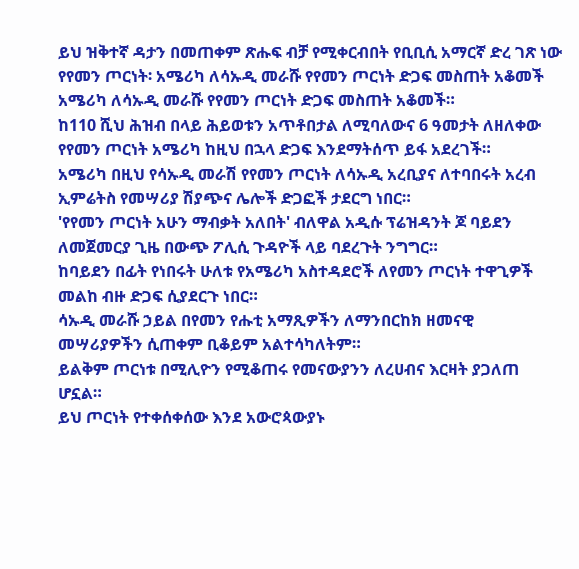ይህ ዝቅተኛ ዳታን በመጠቀም ጽሑፍ ብቻ የሚቀርብበት የቢቢሲ አማርኛ ድረ ገጽ ነው
የየመን ጦርነት፡ አሜሪካ ለሳኡዲ መራሹ የየመን ጦርነት ድጋፍ መስጠት አቆመች
አሜሪካ ለሳኡዲ መራሹ የየመን ጦርነት ድጋፍ መስጠት አቆመች።
ከ110 ሺህ ሕዝብ በላይ ሕይወቱን አጥቶበታል ለሚባለውና 6 ዓመታት ለዘለቀው የየመን ጦርነት አሜሪካ ከዚህ በኋላ ድጋፍ እንደማትሰጥ ይፋ አደረገች።
አሜሪካ በዚህ የሳኡዲ መራሽ የየመን ጦርነት ለሳኡዲ አረቢያና ለተባበሩት አረብ ኢምሬትስ የመሣሪያ ሽያጭና ሌሎች ድጋፎች ታደርግ ነበር።
'የየመን ጦርነት አሁን ማብቃት አለበት' ብለዋል አዲሱ ፕሬዝዳንት ጆ ባይደን ለመጀመርያ ጊዜ በውጭ ፖሊሲ ጉዳዮች ላይ ባደረጉት ንግግር።
ከባይደን በፊት የነበሩት ሁለቱ የአሜሪካ አስተዳደሮች ለየመን ጦርነት ተዋጊዎች መልከ ብዙ ድጋፍ ሲያደርጉ ነበር።
ሳኡዲ መራሹ ኃይል በየመን የሑቲ አማጺዎችን ለማንበርከክ ዘመናዊ መሣሪያዎችን ሲጠቀም ቢቆይም አልተሳካለትም።
ይልቅም ጦርነቱ በሚሊዮን የሚቆጠሩ የመናውያንን ለረሀብና እርዛት ያጋለጠ ሆኗል።
ይህ ጦርነት የተቀሰቀሰው እንደ አውሮጳውያኑ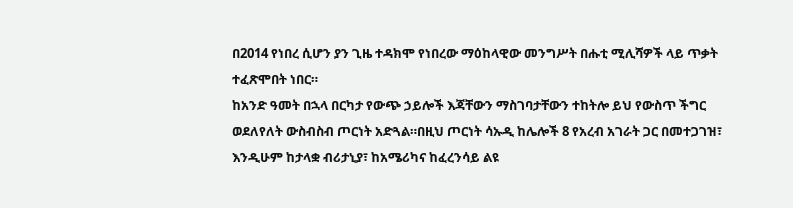በ2014 የነበረ ሲሆን ያን ጊዜ ተዳክሞ የነበረው ማዕከላዊው መንግሥት በሑቲ ሚሊሻዎች ላይ ጥቃት ተፈጽሞበት ነበር።
ከአንድ ዓመት በኋላ በርካታ የውጭ ኃይሎች እጃቸውን ማስገባታቸውን ተከትሎ ይህ የውስጥ ችግር ወደለየለት ውስብስብ ጦርነት አድጓል።በዚህ ጦርነት ሳኡዲ ከሌሎች 8 የአረብ አገራት ጋር በመተጋገዝ፣ እንዲሁም ከታላቋ ብሪታኒያ፣ ከአሜሪካና ከፈረንሳይ ልዩ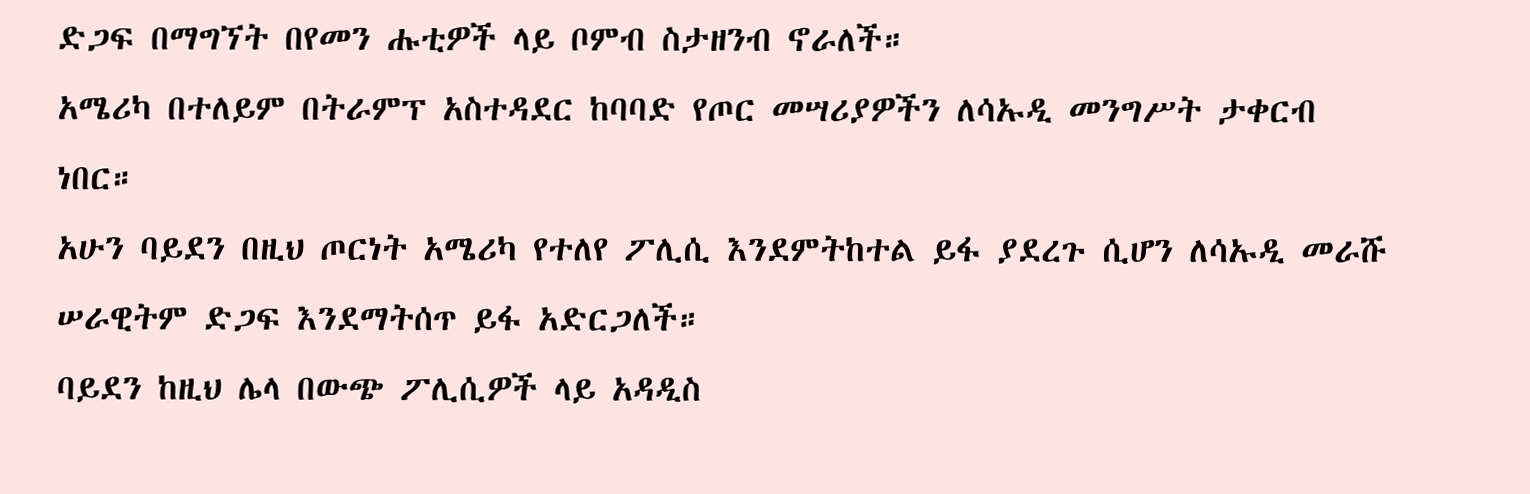ድጋፍ በማግኘት በየመን ሑቲዎች ላይ ቦምብ ስታዘንብ ኖራለች።
አሜሪካ በተለይም በትራምፕ አስተዳደር ከባባድ የጦር መሣሪያዎችን ለሳኡዲ መንግሥት ታቀርብ ነበር።
አሁን ባይደን በዚህ ጦርነት አሜሪካ የተለየ ፖሊሲ እንደምትከተል ይፋ ያደረጉ ሲሆን ለሳኡዲ መራሹ ሠራዊትም ድጋፍ እንደማትሰጥ ይፋ አድርጋለች።
ባይደን ከዚህ ሌላ በውጭ ፖሊሲዎች ላይ አዳዲስ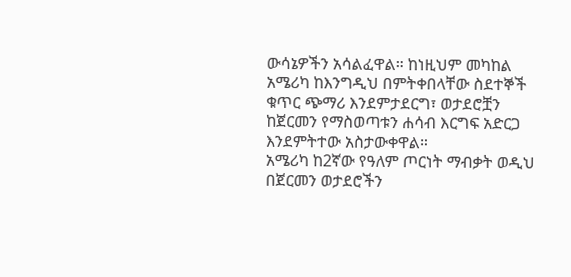ውሳኔዎችን አሳልፈዋል። ከነዚህም መካከል አሜሪካ ከእንግዲህ በምትቀበላቸው ስደተኞች ቁጥር ጭማሪ እንደምታደርግ፣ ወታደሮቿን ከጀርመን የማስወጣቱን ሐሳብ እርግፍ አድርጋ እንደምትተው አስታውቀዋል።
አሜሪካ ከ2ኛው የዓለም ጦርነት ማብቃት ወዲህ በጀርመን ወታደሮችን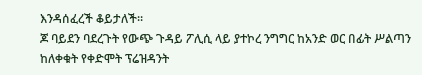እንዳሰፈረች ቆይታለች።
ጆ ባይደን ባደረጉት የውጭ ጉዳይ ፖሊሲ ላይ ያተኮረ ንግግር ከአንድ ወር በፊት ሥልጣን ከለቀቁት የቀድሞት ፕሬዝዳንት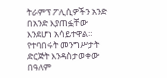ትራምፕ ፖሊሲዎችን አንድ በአንድ እያጠፏቸው እንደሆነ አሳይተዋል።
የተባበሩት መንግሥታት ድርጅት እንዳስታወቀው በዓለም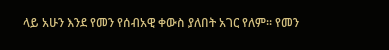ላይ አሁን እንደ የመን የሰብአዊ ቀውስ ያለበት አገር የለም። የመን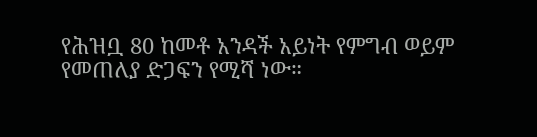የሕዝቧ 80 ከመቶ አንዳች አይነት የምግብ ወይም የመጠለያ ድጋፍን የሚሻ ነው።